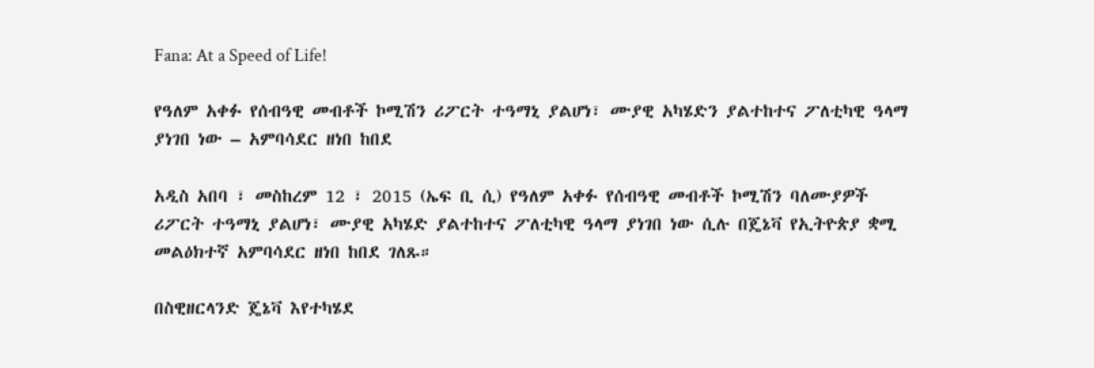Fana: At a Speed of Life!

የዓለም አቀፉ የሰብዓዊ መብቶች ኮሚሽን ሪፖርት ተዓማኒ ያልሆነ፣ ሙያዊ አካሄድን ያልተከተና ፖለቲካዊ ዓላማ ያነገበ ነው – አምባሳደር ዘነበ ከበደ

አዲስ አበባ ፣ መስከረም 12 ፣ 2015 (ኤፍ ቢ ሲ) የዓለም አቀፉ የሰብዓዊ መብቶች ኮሚሽን ባለሙያዎች ሪፖርት ተዓማኒ ያልሆነ፣ ሙያዊ አካሄድ ያልተከተና ፖለቲካዊ ዓላማ ያነገበ ነው ሲሉ በጄኔቫ የኢትዮጵያ ቋሚ መልዕክተኛ አምባሳደር ዘነበ ከበደ ገለጹ።

በስዊዘርላንድ ጄኔቫ እየተካሄደ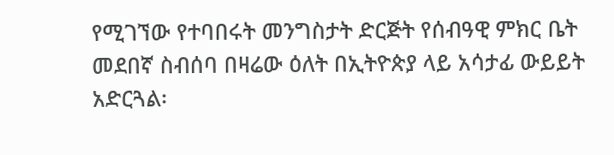የሚገኘው የተባበሩት መንግስታት ድርጅት የሰብዓዊ ምክር ቤት መደበኛ ስብሰባ በዛሬው ዕለት በኢትዮጵያ ላይ አሳታፊ ውይይት አድርጓል፡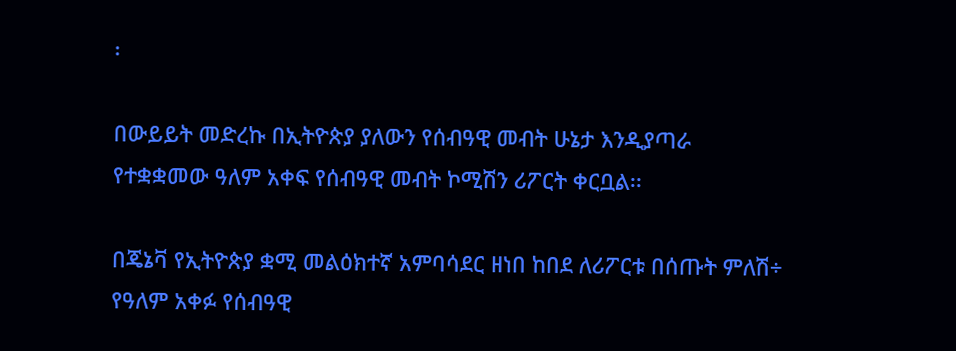፡

በውይይት መድረኩ በኢትዮጵያ ያለውን የሰብዓዊ መብት ሁኔታ እንዲያጣራ የተቋቋመው ዓለም አቀፍ የሰብዓዊ መብት ኮሚሽን ሪፖርት ቀርቧል፡፡

በጄኔቫ የኢትዮጵያ ቋሚ መልዕክተኛ አምባሳደር ዘነበ ከበደ ለሪፖርቱ በሰጡት ምለሽ÷ የዓለም አቀፉ የሰብዓዊ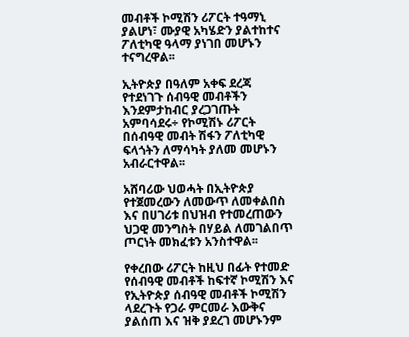መብቶች ኮሚሽን ሪፖርት ተዓማኒ ያልሆነ፣ ሙያዊ አካሄድን ያልተከተና ፖለቲካዊ ዓላማ ያነገበ መሆኑን ተናግረዋል፡፡

ኢትዮጵያ በዓለም አቀፍ ደረጃ የተደነገጉ ሰብዓዊ መብቶችን እንደምታከብር ያረጋገጡት አምባሳደሩ÷ የኮሚሽኑ ሪፖርት በሰብዓዊ መብት ሽፋን ፖለቲካዊ ፍላጎትን ለማሳካት ያለመ መሆኑን አብራርተዋል፡፡

አሸባሪው ህወሓት በኢትዮጵያ የተጀመረውን ለመውጥ ለመቀልበስ እና በሀገሪቱ በህዝብ የተመረጠውን ህጋዊ መንግስት በሃይል ለመገልበጥ ጦርነት መክፈቱን አንስተዋል፡፡

የቀረበው ሪፖርት ከዚህ በፊት የተመድ የሰብዓዊ መብቶች ከፍተኛ ኮሚሽን እና የኢትዮጵያ ሰብዓዊ መብቶች ኮሚሽን ላደረጉት የጋራ ምርመራ እውቅና ያልሰጠ እና ዝቅ ያደረገ መሆኑንም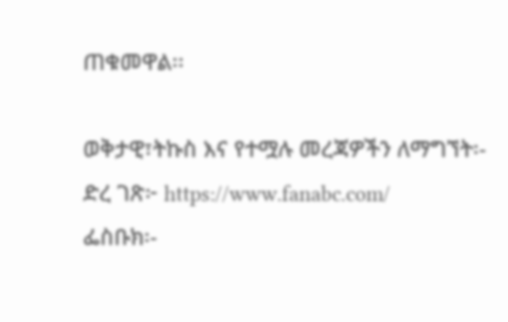ጠቁመዋል፡፡

ወቅታዊ፣ትኩስ እና የተሟሉ መረጃዎችን ለማግኘት፡-
ድረ ገጽ፦ https://www.fanabc.com/
ፌስቡክ፡-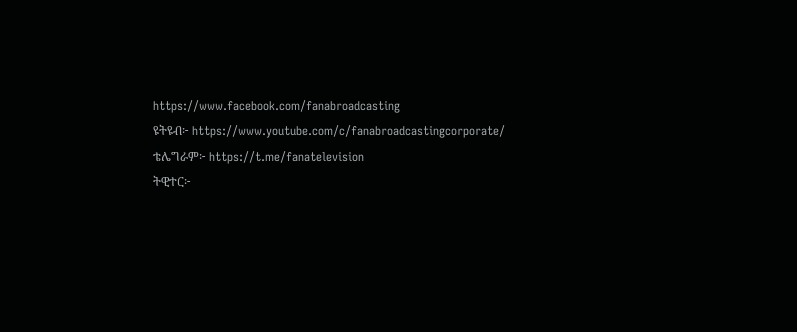https://www.facebook.com/fanabroadcasting
ዩትዩብ፦ https://www.youtube.com/c/fanabroadcastingcorporate/
ቴሌግራም፦ https://t.me/fanatelevision
ትዊተር፦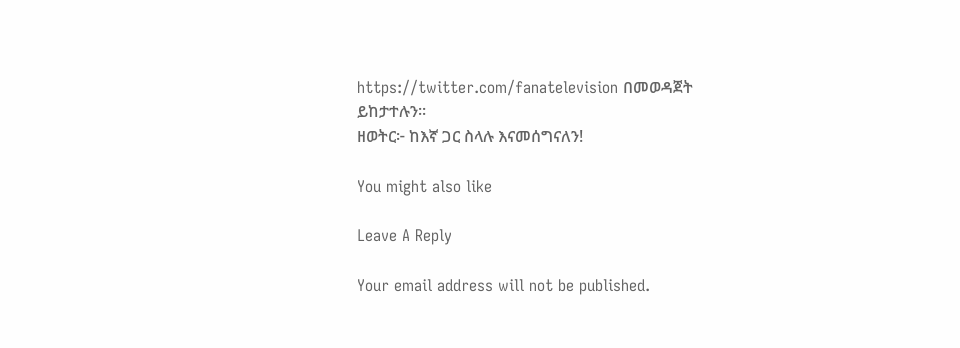https://twitter.com/fanatelevision በመወዳጀት ይከታተሉን፡፡
ዘወትር፦ ከእኛ ጋር ስላሉ እናመሰግናለን!

You might also like

Leave A Reply

Your email address will not be published.